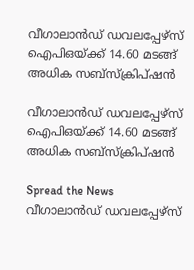വീഗാലാൻഡ് ഡവലപ്പേഴ്സ് ഐപിഒയ്ക്ക് 14.60 മടങ്ങ് അധിക സബ്സ്‌ക്രിപ്ഷൻ

വീഗാലാൻഡ് ഡവലപ്പേഴ്സ് ഐപിഒയ്ക്ക് 14.60 മടങ്ങ് അധിക സബ്സ്‌ക്രിപ്ഷൻ

Spread the News
വീഗാലാൻഡ് ഡവലപ്പേഴ്സ്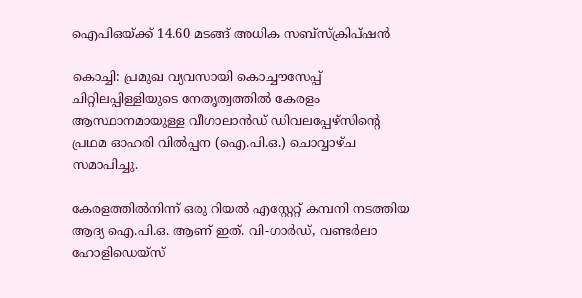ഐപിഒയ്ക്ക് 14.60 മടങ്ങ് അധിക സബ്സ്‌ക്രിപ്ഷൻ

കൊച്ചി: പ്രമുഖ വ്യവസായി കൊച്ചൗസേപ്പ് ചിറ്റിലപ്പിള്ളിയുടെ നേതൃത്വത്തിൽ കേരളം ആസ്ഥാനമായുള്ള വീഗാലാൻഡ് ഡിവലപ്പേഴ്സിന്റെ പ്രഥമ ഓഹരി വിൽപ്പന (ഐ.പി.ഒ.) ചൊവ്വാഴ്ച സമാപിച്ചു.

കേരളത്തിൽനിന്ന് ഒരു റിയൽ എസ്റ്റേറ്റ് കമ്പനി നടത്തിയ ആദ്യ ഐ.പി.ഒ. ആണ് ഇത്. വി-ഗാർഡ്, വണ്ടർലാ ഹോളിഡെയ്സ്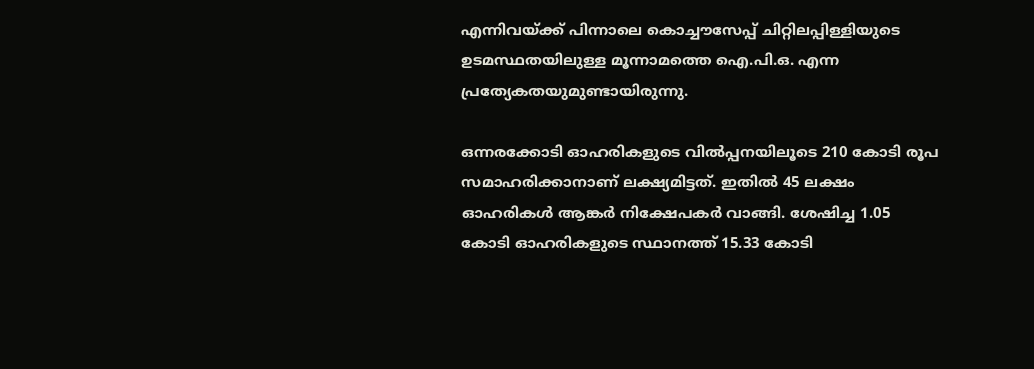എന്നിവയ്ക്ക് പിന്നാലെ കൊച്ചൗസേപ്പ് ചിറ്റിലപ്പിള്ളിയുടെ ഉടമസ്ഥതയിലുള്ള മൂന്നാമത്തെ ഐ.പി.ഒ. എന്ന പ്രത്യേകതയുമുണ്ടായിരുന്നു.

ഒന്നരക്കോടി ഓഹരികളുടെ വിൽപ്പനയിലൂടെ 210 കോടി രൂപ സമാഹരിക്കാനാണ് ലക്ഷ്യമിട്ടത്. ഇതിൽ 45 ലക്ഷം ഓഹരികൾ ആങ്കർ നിക്ഷേപകർ വാങ്ങി. ശേഷിച്ച 1.05 കോടി ഓഹരികളുടെ സ്ഥാനത്ത് 15.33 കോടി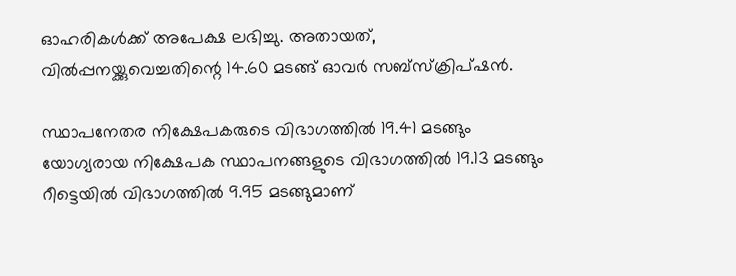ഓഹരികൾക്ക് അപേക്ഷ ലഭിച്ചു. അതായത്, വിൽപ്പനയ്ക്കുവെച്ചതിന്റെ 14.60 മടങ്ങ് ഓവർ സബ്സ്‌ക്രിപ്ഷൻ.

സ്ഥാപനേതര നിക്ഷേപകരുടെ വിഭാഗത്തിൽ 19.41 മടങ്ങും യോഗ്യരായ നിക്ഷേപക സ്ഥാപനങ്ങളുടെ വിഭാഗത്തിൽ 19.13 മടങ്ങും റീട്ടെയിൽ വിഭാഗത്തിൽ 9.95 മടങ്ങുമാണ്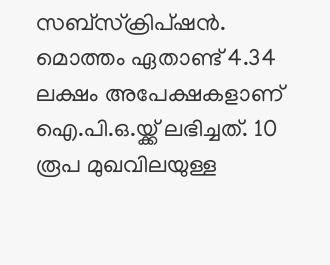സബ്സ്‌ക്രിപ്ഷൻ. മൊത്തം ഏതാണ്ട് 4.34 ലക്ഷം അപേക്ഷകളാണ് ഐ.പി.ഒ.യ്ക്ക് ലഭിച്ചത്. 10 രൂപ മുഖവിലയുള്ള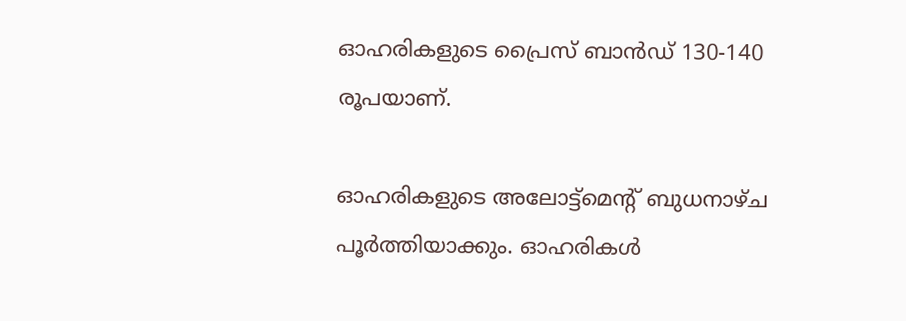ഓഹരികളുടെ പ്രൈസ് ബാൻഡ് 130-140 രൂപയാണ്.

ഓഹരികളുടെ അലോട്ട്മെന്റ് ബുധനാഴ്ച പൂർത്തിയാക്കും. ഓഹരികൾ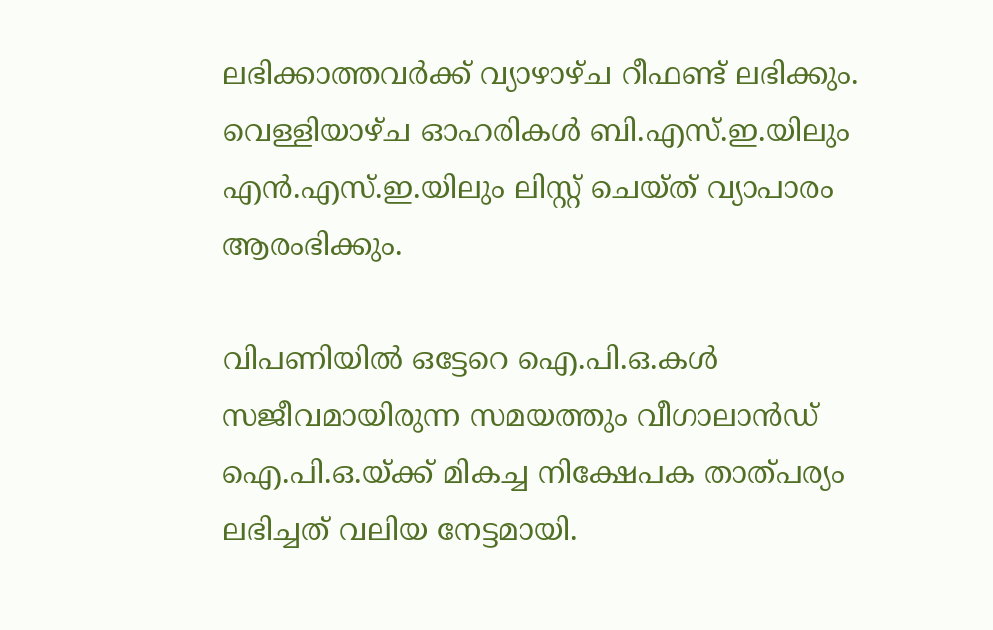ലഭിക്കാത്തവർക്ക് വ്യാഴാഴ്ച റീഫണ്ട് ലഭിക്കും. വെള്ളിയാഴ്ച ഓഹരികൾ ബി.എസ്.ഇ.യിലും എൻ.എസ്.ഇ.യിലും ലിസ്റ്റ് ചെയ്ത് വ്യാപാരം ആരംഭിക്കും.

വിപണിയിൽ ഒട്ടേറെ ഐ.പി.ഒ.കൾ സജീവമായിരുന്ന സമയത്തും വീഗാലാൻഡ് ഐ.പി.ഒ.യ്ക്ക് മികച്ച നിക്ഷേപക താത്പര്യം ലഭിച്ചത് വലിയ നേട്ടമായി.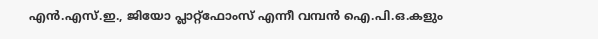എൻ.എസ്.ഇ., ജിയോ പ്ലാറ്റ്ഫോംസ് എന്നീ വമ്പൻ ഐ.പി.ഒ.കളും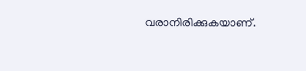വരാനിരിക്കുകയാണ്.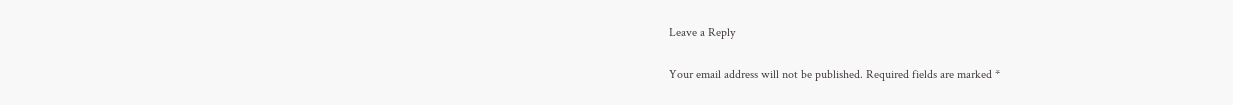Leave a Reply

Your email address will not be published. Required fields are marked *